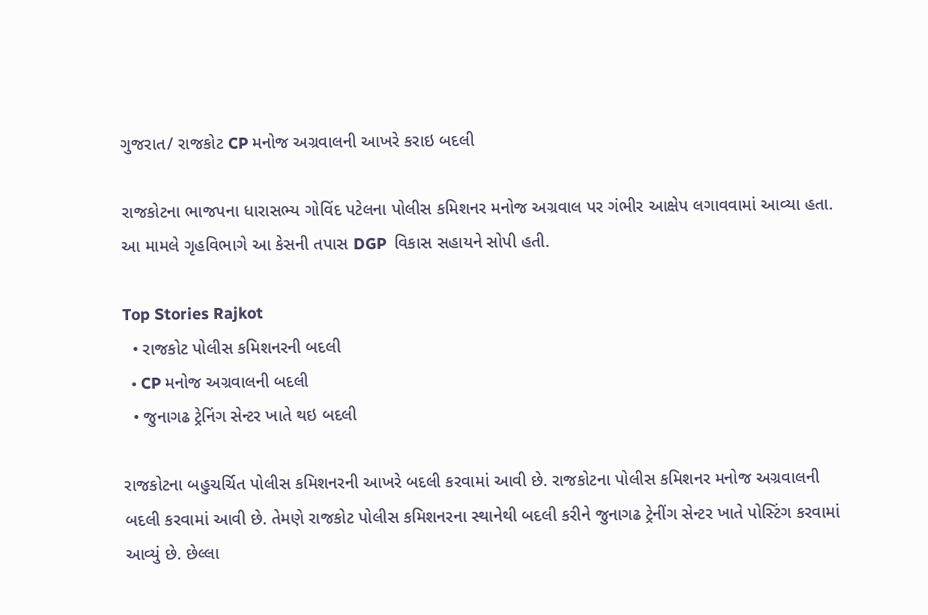ગુજરાત/ રાજકોટ CP મનોજ અગ્રવાલની આખરે કરાઇ બદલી

રાજકોટના ભાજપના ધારાસભ્ય ગોવિંદ પટેલના પોલીસ કમિશનર મનોજ અગ્રવાલ પર ગંભીર આક્ષેપ લગાવવામાં આવ્યા હતા. આ મામલે ગૃહવિભાગે આ કેસની તપાસ DGP  વિકાસ સહાયને સોપી હતી.

Top Stories Rajkot
  • રાજકોટ પોલીસ કમિશનરની બદલી
  • CP મનોજ અગ્રવાલની બદલી
  • જુનાગઢ ટ્રેનિંગ સેન્ટર ખાતે થઇ બદલી

રાજકોટના બહુચર્ચિત પોલીસ કમિશનરની આખરે બદલી કરવામાં આવી છે. રાજકોટના પોલીસ કમિશનર મનોજ અગ્રવાલની બદલી કરવામાં આવી છે. તેમણે રાજકોટ પોલીસ કમિશનરના સ્થાનેથી બદલી કરીને જુનાગઢ ટ્રેનીંગ સેન્ટર ખાતે પોસ્ટિંગ કરવામાં આવ્યું છે. છેલ્લા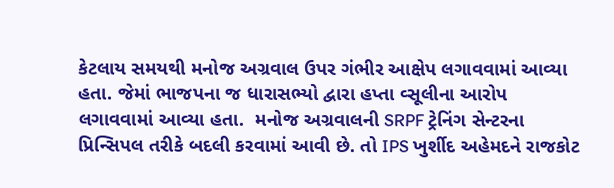કેટલાય સમયથી મનોજ અગ્રવાલ ઉપર ગંભીર આક્ષેપ લગાવવામાં આવ્યા હતા. જેમાં ભાજપના જ ધારાસભ્યો દ્વારા હપ્તા વ્સૂલીના આરોપ લગાવવામાં આવ્યા હતા.  મનોજ અગ્રવાલની SRPF ટ્રેનિંગ સેન્ટરના પ્રિન્સિપલ તરીકે બદલી કરવામાં આવી છે. તો IPS ખુર્શીદ અહેમદને રાજકોટ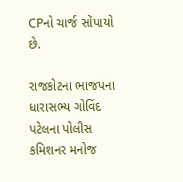CPનો ચાર્જ સોંપાયો છે.

રાજકોટના ભાજપના ધારાસભ્ય ગોવિંદ પટેલના પોલીસ કમિશનર મનોજ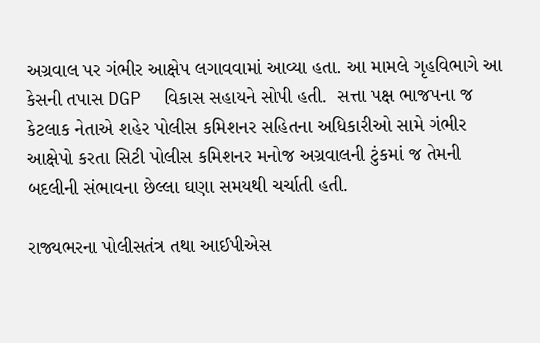અગ્રવાલ પર ગંભીર આક્ષેપ લગાવવામાં આવ્યા હતા. આ મામલે ગૃહવિભાગે આ કેસની તપાસ DGP  વિકાસ સહાયને સોપી હતી.  સત્તા પક્ષ ભાજપના જ કેટલાક નેતાએ શહેર પોલીસ કમિશનર સહિતના અધિકારીઓ સામે ગંભીર આક્ષેપો કરતા સિટી પોલીસ કમિશનર મનોજ અગ્રવાલની ટુંકમાં જ તેમની બદલીની સંભાવના છેલ્લા ઘણા સમયથી ચર્ચાતી હતી.

રાજ્યભરના પોલીસતંત્ર તથા આઈપીએસ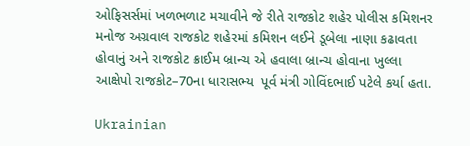ઓફિસર્સમાં ખળભળાટ મચાવીને જે રીતે રાજકોટ શહેર પોલીસ કમિશનર મનોજ અગ્રવાલ રાજકોટ શહેરમાં કમિશન લઈને ડૂબેલા નાણા કઢાવતા હોવાનું અને રાજકોટ ક્રાઈમ બ્રાન્ચ એ હવાલા બ્રાન્ચ હોવાના ખુલ્લા આક્ષેપો રાજકોટ–70ના ધારાસભ્ય  પૂર્વ મંત્રી ગોવિંદભાઈ પટેલે કર્યા હતા.

Ukrainian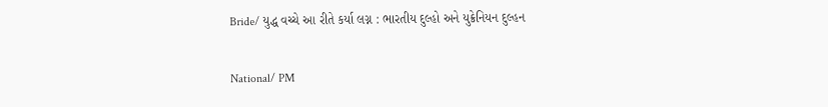Bride/ યુદ્ધ વચ્ચે આ રીતે કર્યા લગ્ન : ભારતીય દુલ્હો અને યુક્રેનિયન દુલ્હન

National/ PM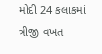મોદી 24 કલાકમાં ત્રીજી વખત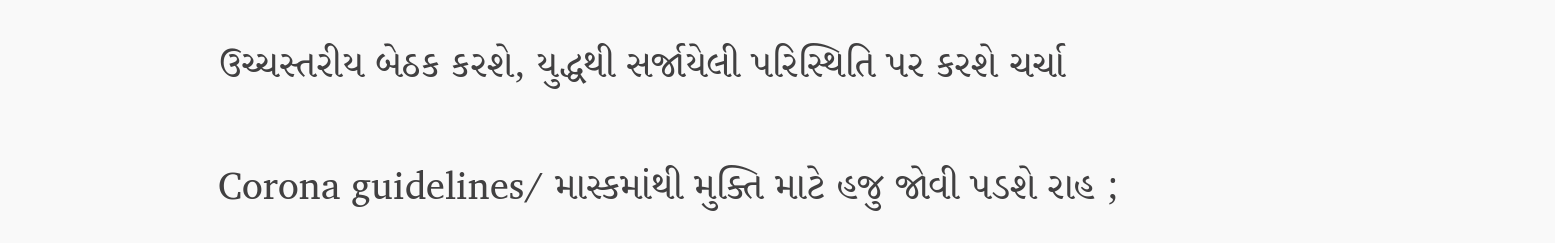ઉચ્ચસ્તરીય બેઠક કરશે, યુદ્ધથી સર્જાયેલી પરિસ્થિતિ પર કરશે ચર્ચા

Corona guidelines/ માસ્કમાંથી મુક્તિ માટે હજુ જોવી પડશે રાહ ;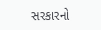સરકારનો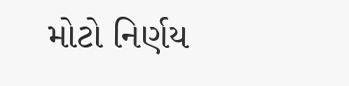મોટો નિર્ણય